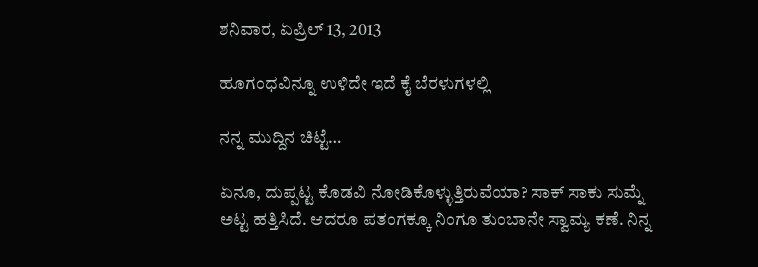ಶನಿವಾರ, ಏಪ್ರಿಲ್ 13, 2013

ಹೂಗಂಧವಿನ್ನೂ ಉಳಿದೇ ಇದೆ ಕೈ ಬೆರಳುಗಳಲ್ಲಿ

ನನ್ನ ಮುದ್ದಿನ ಚಿಟ್ಟೆ…

ಏನೂ, ದುಪ್ಪಟ್ಟ ಕೊಡವಿ ನೋಡಿಕೊಳ್ಳುತ್ತಿರುವೆಯಾ? ಸಾಕ್ ಸಾಕು ಸುಮ್ನೆ ಅಟ್ಟ ಹತ್ತಿಸಿದೆ. ಆದರೂ ಪತಂಗಕ್ಕೂ ನಿಂಗೂ ತುಂಬಾನೇ ಸ್ವಾಮ್ಯ ಕಣೆ. ನಿನ್ನ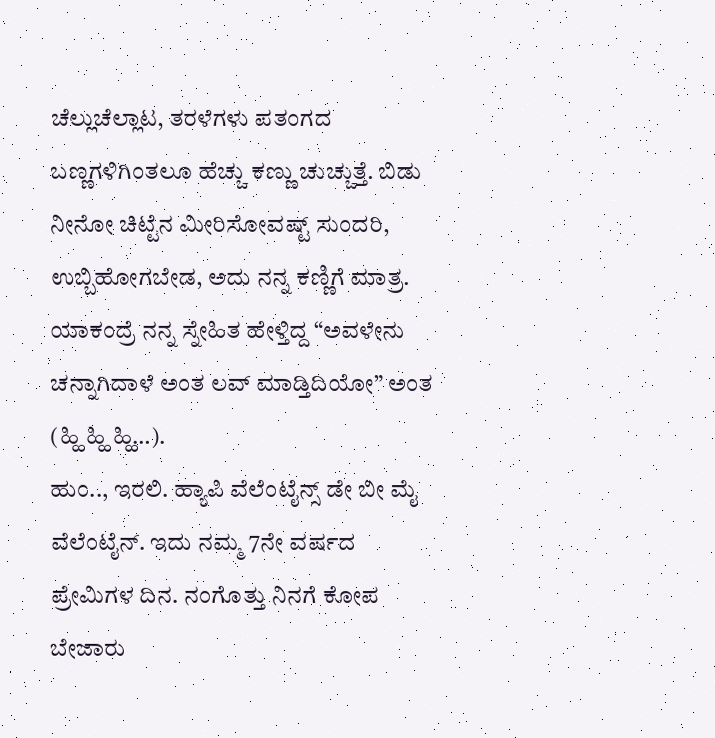ಚೆಲ್ಲುಚೆಲ್ಲಾಟ, ತರಳೆಗಳು ಪತಂಗದ ಬಣ್ಣಗಳಿಗಿಂತಲೂ ಹೆಚ್ಚು ಕಣ್ಣು ಚುಚ್ಚುತ್ತೆ. ಬಿಡು ನೀನೋ ಚಿಟ್ಟೆನ ಮೀರಿಸೋವಷ್ಟ್ ಸುಂದರಿ, ಉಬ್ಬಿಹೋಗಬೇಡ, ಅದು ನನ್ನ ಕಣ್ಣಿಗೆ ಮಾತ್ರ. ಯಾಕಂದ್ರೆ ನನ್ನ ಸ್ನೇಹಿತ ಹೇಳ್ತಿದ್ದ “ಅವಳೇನು ಚನ್ನಾಗಿದಾಳೆ ಅಂತ ಲವ್ ಮಾಡ್ತಿದಿಯೋ” ಅಂತ (ಹ್ಹಿ ಹ್ಹಿ ಹ್ಹಿ…).
ಹುಂ.., ಇರಲಿ. ಹ್ಯಾಪಿ ವೆಲೆಂಟೈನ್ಸ್ ಡೇ ಬೀ ಮೈ ವೆಲೆಂಟೈನ್. ಇದು ನಮ್ಮ 7ನೇ ವರ್ಷದ ಪ್ರೇಮಿಗಳ ದಿನ. ನಂಗೊತ್ತು ನಿನಗೆ ಕೋಪ ಬೇಜಾರು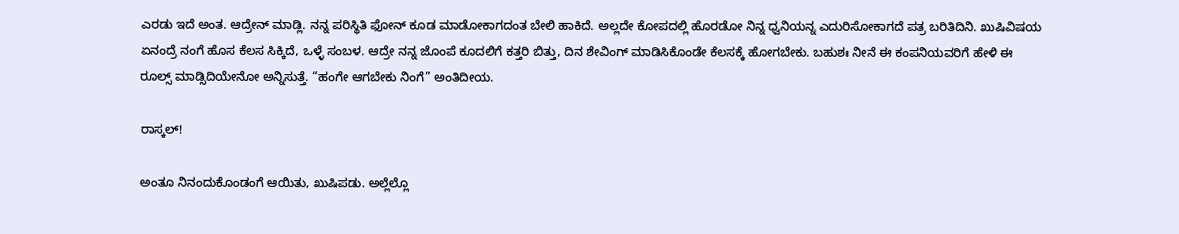ಎರಡು ಇದೆ ಅಂತ. ಆದ್ರೇನ್ ಮಾಡ್ಲಿ. ನನ್ನ ಪರಿಸ್ಥಿತಿ ಫೋನ್ ಕೂಡ ಮಾಡೋಕಾಗದಂತ ಬೇಲಿ ಹಾಕಿದೆ. ಅಲ್ಲದೇ ಕೋಪದಲ್ಲಿ ಹೊರಡೋ ನಿನ್ನ ಧ್ವನಿಯನ್ನ ಎದುರಿಸೋಕಾಗದೆ ಪತ್ರ ಬರಿತಿದಿನಿ. ಖುಷಿವಿಷಯ ಏನಂದ್ರೆ ನಂಗೆ ಹೊಸ ಕೆಲಸ ಸಿಕ್ಕಿದೆ, ಒಳ್ಳೆ ಸಂಬಳ. ಆದ್ರೇ ನನ್ನ ಜೊಂಪೆ ಕೂದಲಿಗೆ ಕತ್ತರಿ ಬಿತ್ತು, ದಿನ ಶೇವಿಂಗ್ ಮಾಡಿಸಿಕೊಂಡೇ ಕೆಲಸಕ್ಕೆ ಹೋಗಬೇಕು. ಬಹುಶಃ ನೀನೆ ಈ ಕಂಪನಿಯವರಿಗೆ ಹೇಳಿ ಈ ರೂಲ್ಸ್ ಮಾಡ್ಸಿದಿಯೇನೋ ಅನ್ನಿಸುತ್ತೆ. “ಹಂಗೇ ಆಗಬೇಕು ನಿಂಗೆ” ಅಂತಿದೀಯ.

ರಾಸ್ಕಲ್!

ಅಂತೂ ನಿನಂದುಕೊಂಡಂಗೆ ಆಯಿತು, ಖುಷಿಪಡು. ಅಲ್ಲೆಲ್ಲೊ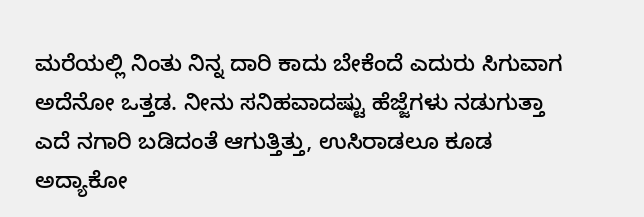ಮರೆಯಲ್ಲಿ ನಿಂತು ನಿನ್ನ ದಾರಿ ಕಾದು ಬೇಕೆಂದೆ ಎದುರು ಸಿಗುವಾಗ ಅದೆನೋ ಒತ್ತಡ. ನೀನು ಸನಿಹವಾದಷ್ಟು ಹೆಜ್ಜೆಗಳು ನಡುಗುತ್ತಾ ಎದೆ ನಗಾರಿ ಬಡಿದಂತೆ ಆಗುತ್ತಿತ್ತು, ಉಸಿರಾಡಲೂ ಕೂಡ ಅದ್ಯಾಕೋ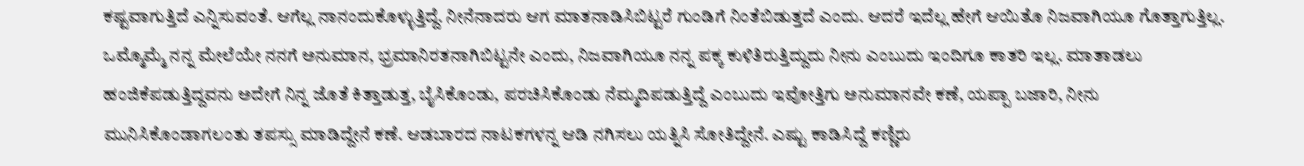ಕಷ್ಟವಾಗುತ್ತಿದೆ ಎನ್ನಿಸುವಂತೆ. ಆಗೆಲ್ಲ ನಾನಂದುಕೊಳ್ಳುತ್ತಿದ್ದೆ. ನೀನೆನಾದರು ಆಗ ಮಾತನಾಡಿಸಿಬಿಟ್ಟರೆ ಗುಂಡಿಗೆ ನಿಂತೆಬಿಡುತ್ತದೆ ಎಂದು. ಆದರೆ ಇದೆಲ್ಲ ಹೇಗೆ ಆಯಿತೊ ನಿಜವಾಗಿಯೂ ಗೊತ್ತಾಗುತ್ತಿಲ್ಲ. ಒಮ್ಮೊಮ್ಮೆ ನನ್ನ ಮೇಲೆಯೇ ನನಗೆ ಅನುಮಾನ, ಭ್ರಮಾನಿರತನಾಗಿಬಿಟ್ಟನೇ ಎಂದು, ನಿಜವಾಗಿಯೂ ನನ್ನ ಪಕ್ಕ ಕುಳಿತಿರುತ್ತಿದ್ದುದು ನೀನು ಎಂಬುದು ಇಂದಿಗೂ ಕಾತರಿ ಇಲ್ಲ. ಮಾತಾಡಲು ಹಂಜಿಕೆಪಡುತ್ತಿದ್ದವನು ಅದೇಗೆ ನಿನ್ನ ಜೊತೆ ಕಿತ್ತಾಡುತ್ತ, ಬೈಸಿಕೊಂಡು, ಪರಚಿಸಿಕೊಂಡು ನೆಮ್ಮದಿಪಡುತ್ತಿದ್ದೆ ಎಂಬುದು ಇವೋತ್ತಿಗು ಅನುಮಾನವೇ ಕಣೆ, ಯಪ್ಪಾ ಬಜಾರಿ, ನೀನು ಮುನಿಸಿಕೊಂಡಾಗಲಂತು ತಪಸ್ಸು ಮಾಡಿದ್ದೇನೆ ಕಣೆ. ಆಡಬಾರದ ನಾಟಕಗಳನ್ನ ಆಡಿ ನಗಿಸಲು ಯತ್ನಿಸಿ ಸೋತಿದ್ದೇನೆ. ಎಷ್ಟು ಕಾಡಿಸಿದ್ದೆ ಕಣ್ಣಿರು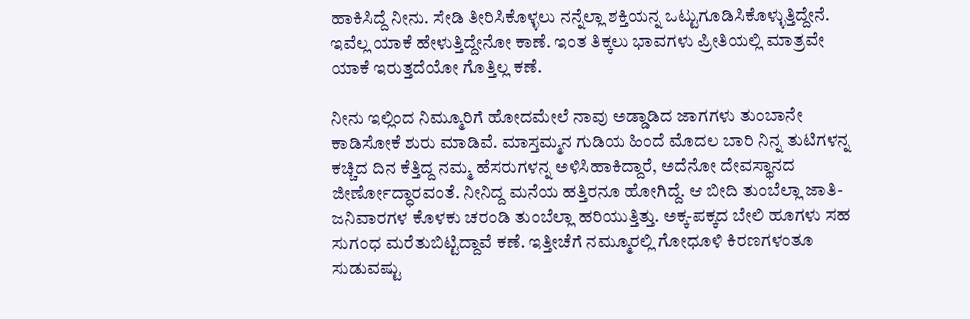ಹಾಕಿಸಿದ್ದೆ ನೀನು. ಸೇಡಿ ತೀರಿಸಿಕೊಳ್ಳಲು ನನ್ನೆಲ್ಲಾ ಶಕ್ತಿಯನ್ನ ಒಟ್ಟುಗೂಡಿಸಿಕೊಳ್ಳುತ್ತಿದ್ದೇನೆ. ಇವೆಲ್ಲ ಯಾಕೆ ಹೇಳುತ್ತಿದ್ದೇನೋ ಕಾಣೆ. ಇಂತ ತಿಕ್ಕಲು ಭಾವಗಳು ಪ್ರೀತಿಯಲ್ಲಿ ಮಾತ್ರವೇ ಯಾಕೆ ಇರುತ್ತದೆಯೋ ಗೊತ್ತಿಲ್ಲ ಕಣೆ.

ನೀನು ಇಲ್ಲಿಂದ ನಿಮ್ಮೂರಿಗೆ ಹೋದಮೇಲೆ ನಾವು ಅಡ್ಡಾಡಿದ ಜಾಗಗಳು ತುಂಬಾನೇ ಕಾಡಿಸೋಕೆ ಶುರು ಮಾಡಿವೆ. ಮಾಸ್ತಮ್ಮನ ಗುಡಿಯ ಹಿಂದೆ ಮೊದಲ ಬಾರಿ ನಿನ್ನ ತುಟಿಗಳನ್ನ ಕಚ್ಚಿದ ದಿನ ಕೆತ್ತಿದ್ದ ನಮ್ಮ ಹೆಸರುಗಳನ್ನ ಅಳಿಸಿಹಾಕಿದ್ದಾರೆ, ಅದೆನೋ ದೇವಸ್ಥಾನದ ಜೀರ್ಣೋದ್ಧಾರವಂತೆ. ನೀನಿದ್ದ ಮನೆಯ ಹತ್ತಿರನೂ ಹೋಗಿದ್ದೆ. ಆ ಬೀದಿ ತುಂಬೆಲ್ಲಾ ಜಾತಿ-ಜನಿವಾರಗಳ ಕೊಳಕು ಚರಂಡಿ ತುಂಬೆಲ್ಲಾ ಹರಿಯುತ್ತಿತ್ತು. ಅಕ್ಕ-ಪಕ್ಕದ ಬೇಲಿ ಹೂಗಳು ಸಹ ಸುಗಂಧ ಮರೆತುಬಿಟ್ಟಿದ್ದಾವೆ ಕಣೆ. ಇತ್ತೀಚೆಗೆ ನಮ್ಮೂರಲ್ಲಿ ಗೋಧೂಳಿ ಕಿರಣಗಳಂತೂ ಸುಡುವಷ್ಟು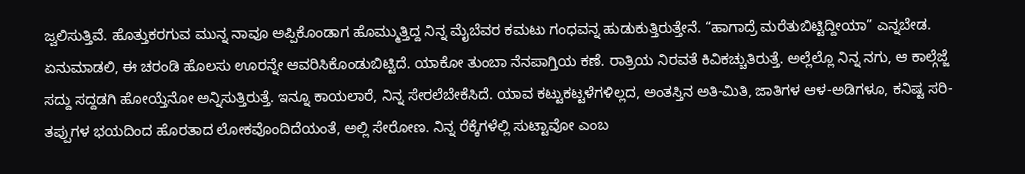ಜ್ವಲಿಸುತ್ತಿವೆ. ಹೊತ್ತುಕರಗುವ ಮುನ್ನ ನಾವೂ ಅಪ್ಪಿಕೊಂಡಾಗ ಹೊಮ್ಮುತ್ತಿದ್ದ ನಿನ್ನ ಮೈಬೆವರ ಕಮಟು ಗಂಧವನ್ನ ಹುಡುಕುತ್ತಿರುತ್ತೇನೆ. “ಹಾಗಾದ್ರೆ ಮರೆತುಬಿಟ್ಟಿದ್ದೀಯಾ” ಎನ್ನಬೇಡ. ಏನುಮಾಡಲಿ, ಈ ಚರಂಡಿ ಹೊಲಸು ಊರನ್ನೇ ಆವರಿಸಿಕೊಂಡುಬಿಟ್ಟಿದೆ. ಯಾಕೋ ತುಂಬಾ ನೆನಪಾಗ್ತಿಯ ಕಣೆ. ರಾತ್ರಿಯ ನಿರವತೆ ಕಿವಿಕಚ್ಚುತಿರುತ್ತೆ. ಅಲ್ಲೆಲ್ಲೊ ನಿನ್ನ ನಗು, ಆ ಕಾಲ್ಗೆಜ್ಜೆ ಸದ್ದು ಸದ್ದಡಗಿ ಹೋಯ್ತೆನೋ ಅನ್ನಿಸುತ್ತಿರುತ್ತೆ. ಇನ್ನೂ ಕಾಯಲಾರೆ, ನಿನ್ನ ಸೇರಲೆಬೇಕೆಸಿದೆ. ಯಾವ ಕಟ್ಟುಕಟ್ಟಳೆಗಳಿಲ್ಲದ, ಅಂತಸ್ತಿನ ಅತಿ-ಮಿತಿ, ಜಾತಿಗಳ ಆಳ-ಅಡಿಗಳೂ, ಕನಿಷ್ಟ ಸರಿ-ತಪ್ಪುಗಳ ಭಯದಿಂದ ಹೊರತಾದ ಲೋಕವೊಂದಿದೆಯಂತೆ, ಅಲ್ಲಿ ಸೇರೋಣ. ನಿನ್ನ ರೆಕ್ಕೆಗಳೆಲ್ಲಿ ಸುಟ್ಟಾವೋ ಎಂಬ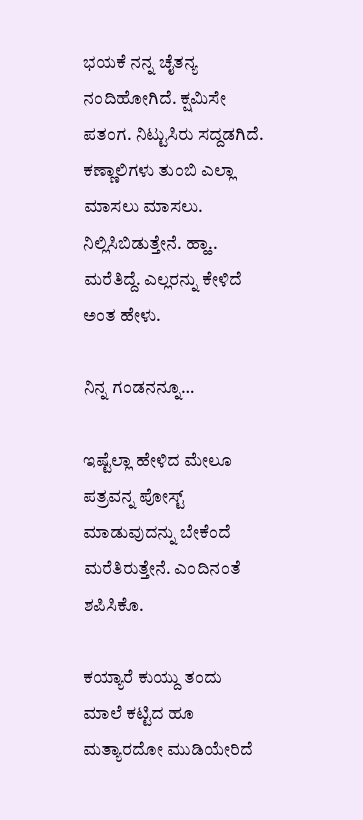ಭಯಕೆ ನನ್ನ ಚೈತನ್ಯ ನಂದಿಹೋಗಿದೆ. ಕ್ಷಮಿಸೇ ಪತಂಗ. ನಿಟ್ಟುಸಿರು ಸದ್ದಡಗಿದೆ. ಕಣ್ಣಾಲಿಗಳು ತುಂಬಿ ಎಲ್ಲಾ ಮಾಸಲು ಮಾಸಲು. ನಿಲ್ಲಿಸಿಬಿಡುತ್ತೇನೆ. ಹ್ಹಾ.. ಮರೆತಿದ್ದೆ. ಎಲ್ಲರನ್ನು ಕೇಳಿದೆ ಅಂತ ಹೇಳು.

ನಿನ್ನ ಗಂಡನನ್ನೂ…

ಇಷ್ಟೆಲ್ಲಾ ಹೇಳಿದ ಮೇಲೂ ಪತ್ರವನ್ನ ಪೋಸ್ಟ್ ಮಾಡುವುದನ್ನು ಬೇಕೆಂದೆ ಮರೆತಿರುತ್ತೇನೆ. ಎಂದಿನಂತೆ ಶಪಿಸಿಕೊ.

ಕಯ್ಯಾರೆ ಕುಯ್ದು ತಂದು
ಮಾಲೆ ಕಟ್ಟಿದ ಹೂ
ಮತ್ಯಾರದೋ ಮುಡಿಯೇರಿದೆ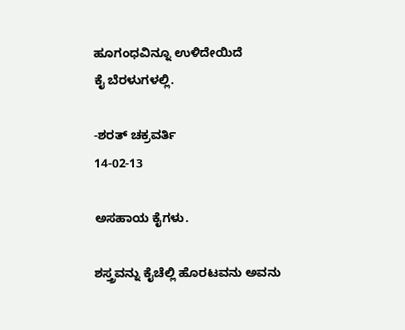ಹೂಗಂಧವಿನ್ನೂ ಉಳಿದೇಯಿದೆ
ಕೈ ಬೆರಳುಗಳಲ್ಲಿ.

-ಶರತ್ ಚಕ್ರವರ್ತಿ
14-02-13

ಅಸಹಾಯ ಕೈಗಳು.

ಶಸ್ತ್ರವನ್ನು ಕೈಚೆಲ್ಲಿ ಹೊರಟವನು ಅವನು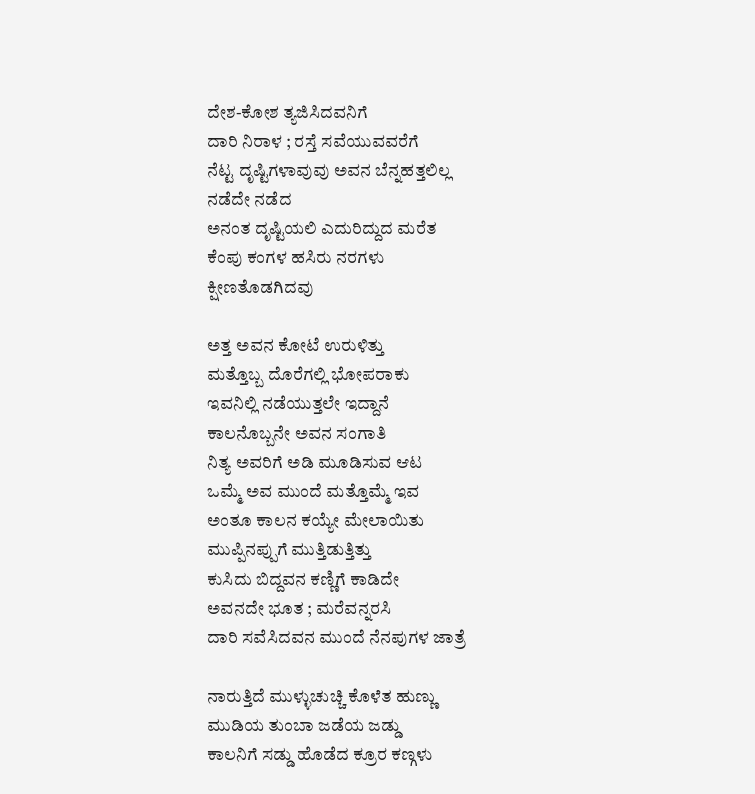ದೇಶ-ಕೋಶ ತ್ಯಜಿಸಿದವನಿಗೆ
ದಾರಿ ನಿರಾಳ ; ರಸ್ತೆ ಸವೆಯುವವರೆಗೆ
ನೆಟ್ಟ ದೃಷ್ಟಿಗಳಾವುವು ಅವನ ಬೆನ್ನಹತ್ತಲಿಲ್ಲ
ನಡೆದೇ ನಡೆದ
ಅನಂತ ದೃಷ್ಟಿಯಲಿ ಎದುರಿದ್ದುದ ಮರೆತ
ಕೆಂಪು ಕಂಗಳ ಹಸಿರು ನರಗಳು
ಕ್ಷೀಣತೊಡಗಿದವು

ಅತ್ತ ಅವನ ಕೋಟೆ ಉರುಳಿತ್ತು
ಮತ್ತೊಬ್ಬ ದೊರೆಗಲ್ಲಿ ಭೋಪರಾಕು
ಇವನಿಲ್ಲಿ ನಡೆಯುತ್ತಲೇ ಇದ್ದಾನೆ
ಕಾಲನೊಬ್ಬನೇ ಅವನ ಸಂಗಾತಿ
ನಿತ್ಯ ಅವರಿಗೆ ಅಡಿ ಮೂಡಿಸುವ ಆಟ
ಒಮ್ಮೆ ಅವ ಮುಂದೆ ಮತ್ತೊಮ್ಮೆ ಇವ
ಅಂತೂ ಕಾಲನ ಕಯ್ಯೇ ಮೇಲಾಯಿತು
ಮುಪ್ಪಿನಪ್ಪುಗೆ ಮುತ್ತಿಡುತ್ತಿತ್ತು
ಕುಸಿದು ಬಿದ್ದವನ ಕಣ್ಣಿಗೆ ಕಾಡಿದೇ
ಅವನದೇ ಭೂತ ; ಮರೆವನ್ನರಸಿ
ದಾರಿ ಸವೆಸಿದವನ ಮುಂದೆ ನೆನಪುಗಳ ಜಾತ್ರೆ

ನಾರುತ್ತಿದೆ ಮುಳ್ಳುಚುಚ್ಚಿ ಕೊಳೆತ ಹುಣ್ಣು
ಮುಡಿಯ ತುಂಬಾ ಜಡೆಯ ಜಡ್ಡು
ಕಾಲನಿಗೆ ಸಡ್ಡು ಹೊಡೆದ ಕ್ರೂರ ಕಣ್ಗಳು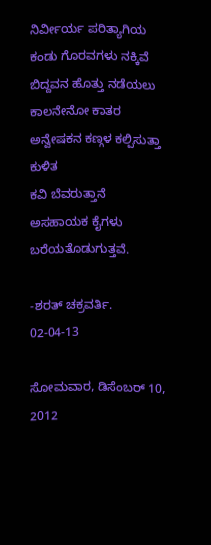ನಿರ್ವೀರ್ಯ ಪರಿತ್ಯಾಗಿಯ ಕಂಡು ಗೊರವಗಳು ನಕ್ಕಿವೆ
ಬಿದ್ದವನ ಹೊತ್ತು ನಡೆಯಲು ಕಾಲನೇನೋ ಕಾತರ
ಅನ್ವೇಷಕನ ಕಣ್ಗಳ ಕಲ್ಪಿಸುತ್ತಾ ಕುಳಿತ
ಕವಿ ಬೆವರುತ್ತಾನೆ
ಅಸಹಾಯಕ ಕೈಗಳು ಬರೆಯತೊಡುಗುತ್ತವೆ.

-ಶರತ್ ಚಕ್ರವರ್ತಿ.
02-04-13

ಸೋಮವಾರ, ಡಿಸೆಂಬರ್ 10, 2012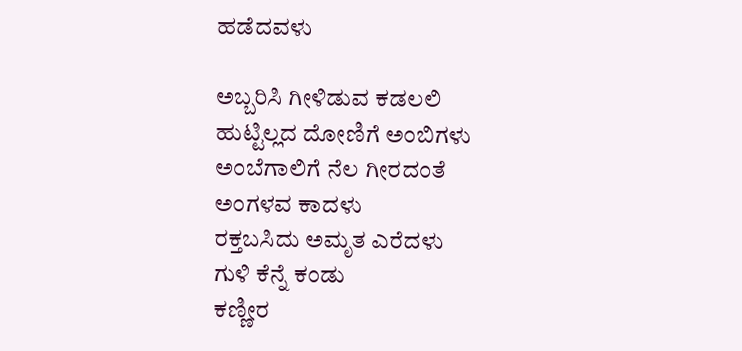ಹಡೆದವಳು

ಅಬ್ಬರಿಸಿ ಗೀಳಿಡುವ ಕಡಲಲಿ
ಹುಟ್ಟಿಲ್ಲದ ದೋಣಿಗೆ ಅಂಬಿಗಳು
ಅಂಬೆಗಾಲಿಗೆ ನೆಲ ಗೀರದಂತೆ
ಅಂಗಳವ ಕಾದಳು
ರಕ್ತಬಸಿದು ಅಮೃತ ಎರೆದಳು
ಗುಳಿ ಕೆನ್ನೆ ಕಂಡು
ಕಣ್ಣೀರ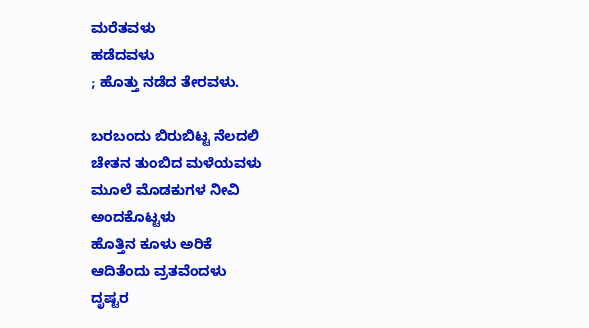ಮರೆತವಳು
ಹಡೆದವಳು
; ಹೊತ್ತು ನಡೆದ ತೇರವಳು.

ಬರಬಂದು ಬಿರುಬಿಟ್ಟ ನೆಲದಲಿ
ಚೇತನ ತುಂಬಿದ ಮಳೆಯವಳು
ಮೂಲೆ ಮೊಡಕುಗಳ ನೀವಿ
ಅಂದಕೊಟ್ಟಳು
ಹೊತ್ತಿನ ಕೂಳು ಅರಿಕೆ
ಆದಿತೆಂದು ವ್ರತವೆಂದಳು
ದೃಷ್ಟರ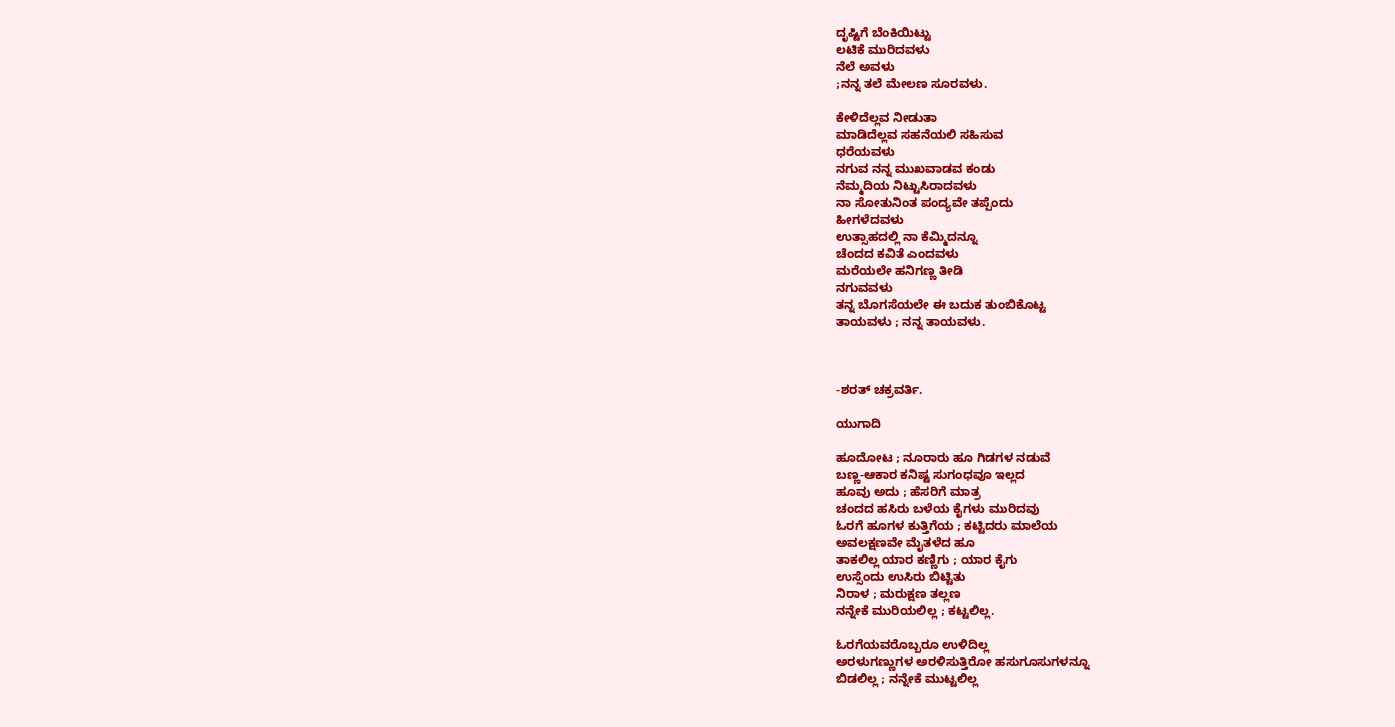ದೃಷ್ಟಿಗೆ ಬೆಂಕಿಯಿಟ್ಟು
ಲಟಿಕೆ ಮುರಿದವಳು
ನೆಲೆ ಅವಳು
;ನನ್ನ ತಲೆ ಮೇಲಣ ಸೂರವಳು.

ಕೇಳಿದೆಲ್ಲವ ನೀಡುತಾ
ಮಾಡಿದೆಲ್ಲವ ಸಹನೆಯಲಿ ಸಹಿಸುವ
ಧರೆಯವಳು
ನಗುವ ನನ್ನ ಮುಖವಾಡವ ಕಂಡು
ನೆಮ್ಮದಿಯ ನಿಟ್ಟುಸಿರಾದವಳು
ನಾ ಸೋತುನಿಂತ ಪಂದ್ಯವೇ ತಪ್ಪೆಂದು
ಹೀಗಳೆದವಳು
ಉತ್ಸಾಹದಲ್ಲಿ ನಾ ಕೆಮ್ಮಿದನ್ನೂ
ಚೆಂದದ ಕವಿತೆ ಎಂದವಳು
ಮರೆಯಲೇ ಹನಿಗಣ್ಣ ತೀಡಿ
ನಗುವವಳು
ತನ್ನ ಬೊಗಸೆಯಲೇ ಈ ಬದುಕ ತುಂಬಿಕೊಟ್ಟ
ತಾಯವಳು ; ನನ್ನ ತಾಯವಳು.



-ಶರತ್ ಚಕ್ರವರ್ತಿ.

ಯುಗಾದಿ

ಹೂದೋಟ ; ನೂರಾರು ಹೂ ಗಿಡಗಳ ನಡುವೆ
ಬಣ್ಣ-ಆಕಾರ ಕನಿಷ್ಟ ಸುಗಂಧವೂ ಇಲ್ಲದ
ಹೂವು ಅದು ; ಹೆಸರಿಗೆ ಮಾತ್ರ
ಚಂದದ ಹಸಿರು ಬಳೆಯ ಕೈಗಳು ಮುರಿದವು
ಓರಗೆ ಹೂಗಳ ಕುತ್ತಿಗೆಯ ; ಕಟ್ಟಿದರು ಮಾಲೆಯ
ಅವಲಕ್ಷಣವೇ ಮೈತಳೆದ ಹೂ
ತಾಕಲಿಲ್ಲ ಯಾರ ಕಣ್ಣಿಗು ; ಯಾರ ಕೈಗು
ಉಸ್ಸೆಂದು ಉಸಿರು ಬಿಟ್ಟಿತು
ನಿರಾಳ ; ಮರುಕ್ಷಣ ತಲ್ಲಣ
ನನ್ನೇಕೆ ಮುರಿಯಲಿಲ್ಲ ; ಕಟ್ಟಲಿಲ್ಲ.

ಓರಗೆಯವರೊಬ್ಬರೂ ಉಳಿದಿಲ್ಲ
ಅರಳುಗಣ್ಣುಗಳ ಅರಳಿಸುತ್ತಿರೋ ಹಸುಗೂಸುಗಳನ್ನೂ
ಬಿಡಲಿಲ್ಲ ; ನನ್ನೇಕೆ ಮುಟ್ಟಲಿಲ್ಲ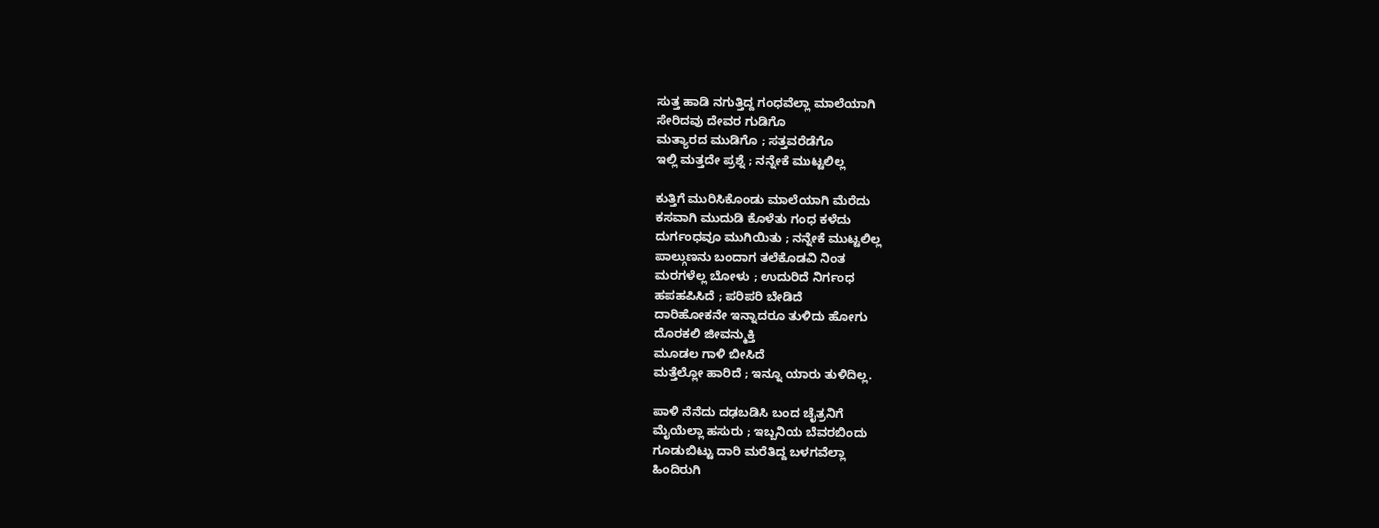ಸುತ್ತ ಹಾಡಿ ನಗುತ್ತಿದ್ದ ಗಂಧವೆಲ್ಲಾ ಮಾಲೆಯಾಗಿ
ಸೇರಿದವು ದೇವರ ಗುಡಿಗೊ
ಮತ್ಯಾರದ ಮುಡಿಗೊ ; ಸತ್ತವರೆಡೆಗೊ
ಇಲ್ಲಿ ಮತ್ತದೇ ಪ್ರಶ್ನೆ ; ನನ್ನೇಕೆ ಮುಟ್ಟಲಿಲ್ಲ

ಕುತ್ತಿಗೆ ಮುರಿಸಿಕೊಂಡು ಮಾಲೆಯಾಗಿ ಮೆರೆದು
ಕಸವಾಗಿ ಮುದುಡಿ ಕೊಳೆತು ಗಂಧ ಕಳೆದು
ದುರ್ಗಂಧವೂ ಮುಗಿಯಿತು ; ನನ್ನೇಕೆ ಮುಟ್ಟಲಿಲ್ಲ
ಪಾಲ್ಗುಣನು ಬಂದಾಗ ತಲೆಕೊಡವಿ ನಿಂತ
ಮರಗಳೆಲ್ಲ ಬೋಳು ; ಉದುರಿದೆ ನಿರ್ಗಂಧ
ಹಪಹಪಿಸಿದೆ ; ಪರಿಪರಿ ಬೇಡಿದೆ
ದಾರಿಹೋಕನೇ ಇನ್ನಾದರೂ ತುಳಿದು ಹೋಗು
ದೊರಕಲಿ ಜೀವನ್ಮುಕ್ತಿ
ಮೂಡಲ ಗಾಳಿ ಬೀಸಿದೆ
ಮತ್ತೆಲ್ಲೋ ಹಾರಿದೆ ; ಇನ್ನೂ ಯಾರು ತುಳಿದಿಲ್ಲ.

ಪಾಳಿ ನೆನೆದು ದಢಬಡಿಸಿ ಬಂದ ಚೈತ್ರನಿಗೆ
ಮೈಯೆಲ್ಲಾ ಹಸುರು ; ಇಬ್ಬನಿಯ ಬೆವರಬಿಂದು
ಗೂಡುಬಿಟ್ಟು ದಾರಿ ಮರೆತಿದ್ದ ಬಳಗವೆಲ್ಲಾ
ಹಿಂದಿರುಗಿ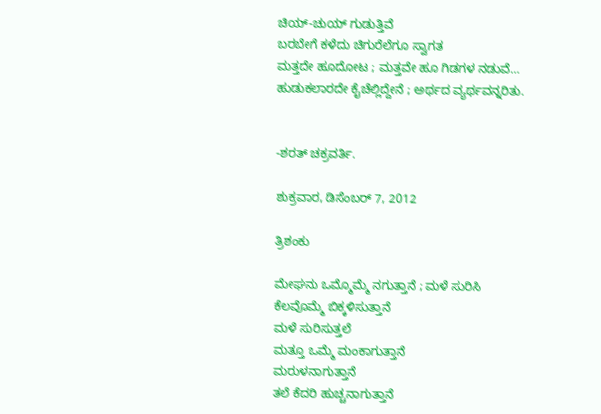ಚಿಯ್-ಚುಯ್ ಗುಡುತ್ತಿವೆ
ಬರಬೇಗೆ ಕಳೆದು ಚಿಗುರೆಲೆಗೂ ಸ್ವಾಗತ
ಮತ್ತದೇ ಹೂದೋಟ ; ಮತ್ತವೇ ಹೂ ಗಿಡಗಳ ನಡುವೆ…
ಹುಡುಕಲಾರದೇ ಕೈಚೆಲ್ಲಿದ್ದೇನೆ ; ಅರ್ಥದ ವ್ಯರ್ಥವನ್ನರಿತು.


-ಶರತ್ ಚಕ್ರವರ್ತಿ.

ಶುಕ್ರವಾರ, ಡಿಸೆಂಬರ್ 7, 2012

ತ್ರಿಶಂಕು

ಮೇಘನು ಒಮ್ಮೊಮ್ಮೆ ನಗುತ್ತಾನೆ ; ಮಳೆ ಸುರಿಸಿ
ಕೆಲವೊಮ್ಮೆ ಬಿಕ್ಕಳಿಸುತ್ತಾನೆ
ಮಳೆ ಸುರಿಸುತ್ತಲೆ
ಮತ್ತೂ ಒಮ್ಮೆ ಮಂಕಾಗುತ್ತಾನೆ
ಮರುಳನಾಗುತ್ತಾನೆ
ತಲೆ ಕೆದರಿ ಹುಚ್ಚನಾಗುತ್ತಾನೆ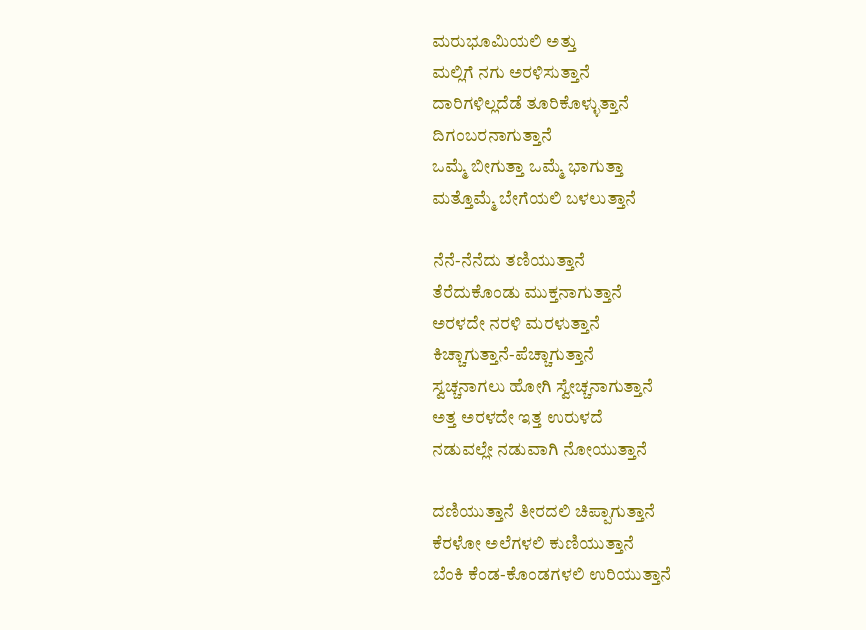ಮರುಭೂಮಿಯಲಿ ಅತ್ತು
ಮಲ್ಲಿಗೆ ನಗು ಅರಳಿಸುತ್ತಾನೆ
ದಾರಿಗಳಿಲ್ಲದೆಡೆ ತೂರಿಕೊಳ್ಳುತ್ತಾನೆ
ದಿಗಂಬರನಾಗುತ್ತಾನೆ
ಒಮ್ಮೆ ಬೀಗುತ್ತಾ ಒಮ್ಮೆ ಭಾಗುತ್ತಾ
ಮತ್ತೊಮ್ಮೆ ಬೇಗೆಯಲಿ ಬಳಲುತ್ತಾನೆ

ನೆನೆ-ನೆನೆದು ತಣಿಯುತ್ತಾನೆ
ತೆರೆದುಕೊಂಡು ಮುಕ್ತನಾಗುತ್ತಾನೆ
ಅರಳದೇ ನರಳಿ ಮರಳುತ್ತಾನೆ
ಕಿಚ್ಚಾಗುತ್ತಾನೆ-ಪೆಚ್ಚಾಗುತ್ತಾನೆ
ಸ್ವಚ್ಚನಾಗಲು ಹೋಗಿ ಸ್ವೇಚ್ಚನಾಗುತ್ತಾನೆ
ಅತ್ತ ಅರಳದೇ ಇತ್ತ ಉರುಳದೆ
ನಡುವಲ್ಲೇ ನಡುವಾಗಿ ನೋಯುತ್ತಾನೆ

ದಣಿಯುತ್ತಾನೆ ತೀರದಲಿ ಚಿಪ್ಪಾಗುತ್ತಾನೆ
ಕೆರಳೋ ಅಲೆಗಳಲಿ ಕುಣಿಯುತ್ತಾನೆ
ಬೆಂಕಿ ಕೆಂಡ-ಕೊಂಡಗಳಲಿ ಉರಿಯುತ್ತಾನೆ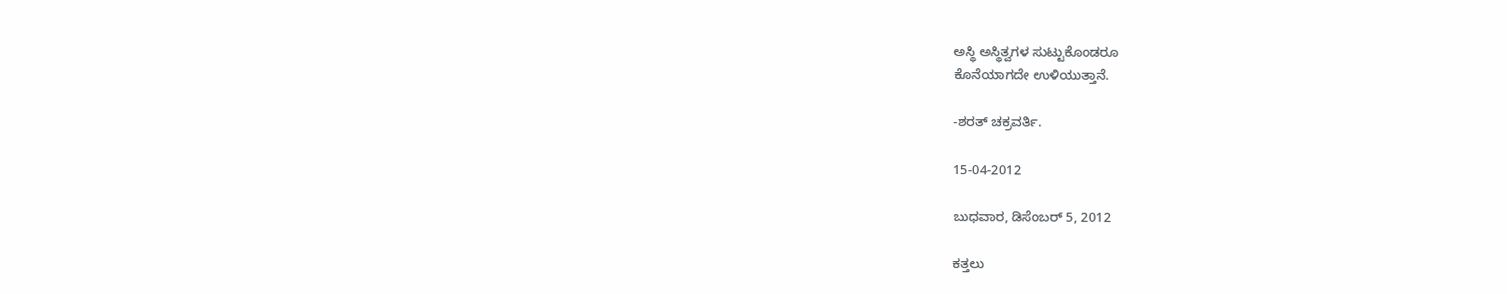ಅಸ್ಥಿ ಅಸ್ಥಿತ್ವಗಳ ಸುಟ್ಟುಕೊಂಡರೂ
ಕೊನೆಯಾಗದೇ ಉಳಿಯುತ್ತಾನೆ.

-ಶರತ್ ಚಕ್ರವರ್ತಿ.

15-04-2012

ಬುಧವಾರ, ಡಿಸೆಂಬರ್ 5, 2012

ಕತ್ತಲು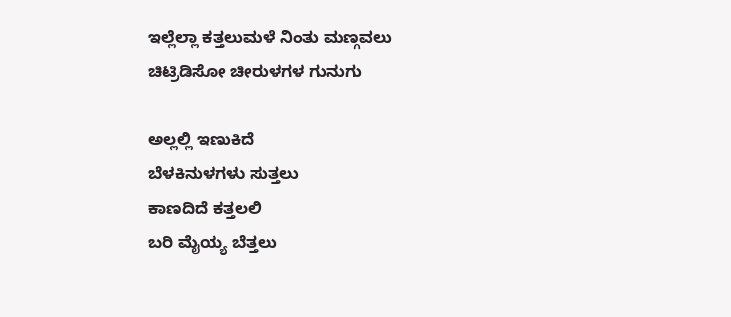ಇಲ್ಲೆಲ್ಲಾ ಕತ್ತಲುಮಳೆ ನಿಂತು ಮಣ್ಗವಲು
ಚಿಟ್ರಿಡಿಸೋ ಚೀರುಳಗಳ ಗುನುಗು

ಅಲ್ಲಲ್ಲಿ ಇಣುಕಿದೆ
ಬೆಳಕಿನುಳಗಳು ಸುತ್ತಲು
ಕಾಣದಿದೆ ಕತ್ತಲಲಿ
ಬರಿ ಮೈಯ್ಯ ಬೆತ್ತಲು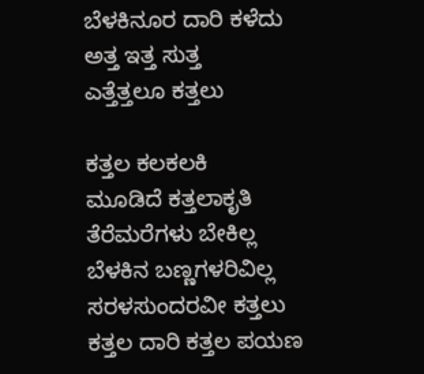ಬೆಳಕಿನೂರ ದಾರಿ ಕಳೆದು
ಅತ್ತ ಇತ್ತ ಸುತ್ತ
ಎತ್ತೆತ್ತಲೂ ಕತ್ತಲು

ಕತ್ತಲ ಕಲಕಲಕಿ
ಮೂಡಿದೆ ಕತ್ತಲಾಕೃತಿ
ತೆರೆಮರೆಗಳು ಬೇಕಿಲ್ಲ
ಬೆಳಕಿನ ಬಣ್ಣಗಳರಿವಿಲ್ಲ
ಸರಳಸುಂದರವೀ ಕತ್ತಲು
ಕತ್ತಲ ದಾರಿ ಕತ್ತಲ ಪಯಣ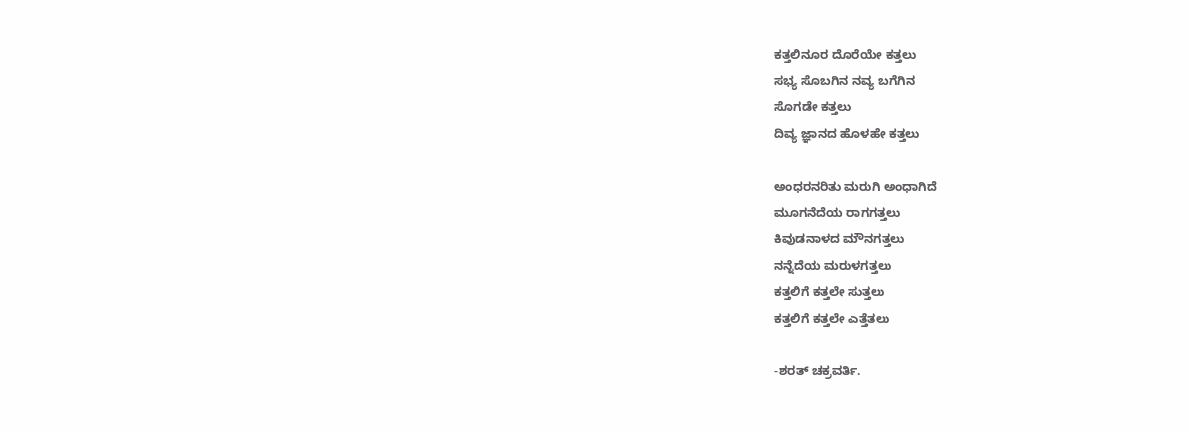ಕತ್ತಲಿನೂರ ದೊರೆಯೇ ಕತ್ತಲು
ಸಭ್ಯ ಸೊಬಗಿನ ನವ್ಯ ಬಗೆಗಿನ
ಸೊಗಡೇ ಕತ್ತಲು
ದಿವ್ಯ ಜ್ಞಾನದ ಹೊಳಹೇ ಕತ್ತಲು

ಅಂಧರನರಿತು ಮರುಗಿ ಅಂಧಾಗಿದೆ
ಮೂಗನೆದೆಯ ರಾಗಗತ್ತಲು
ಕಿವುಡನಾಳದ ಮೌನಗತ್ತಲು
ನನ್ನೆದೆಯ ಮರುಳಗತ್ತಲು
ಕತ್ತಲಿಗೆ ಕತ್ತಲೇ ಸುತ್ತಲು
ಕತ್ತಲಿಗೆ ಕತ್ತಲೇ ಎತ್ತೆತಲು

-ಶರತ್ ಚಕ್ರವರ್ತಿ.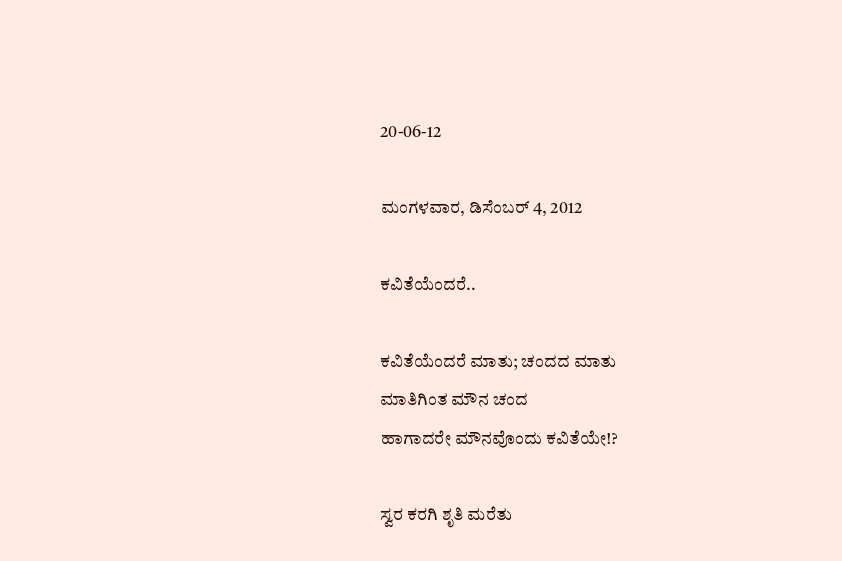20-06-12

ಮಂಗಳವಾರ, ಡಿಸೆಂಬರ್ 4, 2012

ಕವಿತೆಯೆಂದರೆ..

ಕವಿತೆಯೆಂದರೆ ಮಾತು; ಚಂದದ ಮಾತು
ಮಾತಿಗಿಂತ ಮೌನ ಚಂದ
ಹಾಗಾದರೇ ಮೌನವೊಂದು ಕವಿತೆಯೇ!?

ಸ್ವರ ಕರಗಿ ಶೃತಿ ಮರೆತು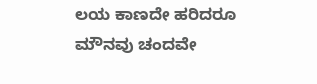ಲಯ ಕಾಣದೇ ಹರಿದರೂ
ಮೌನವು ಚಂದವೇ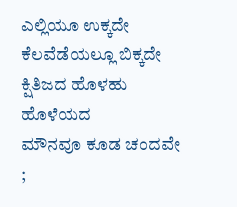ಎಲ್ಲಿಯೂ ಉಕ್ಕದೇ
ಕೆಲವೆಡೆಯಲ್ಲೂ ಬಿಕ್ಕದೇ
ಕ್ಷಿತಿಜದ ಹೊಳಹು ಹೊಳೆಯದ
ಮೌನವೂ ಕೂಡ ಚಂದವೇ
;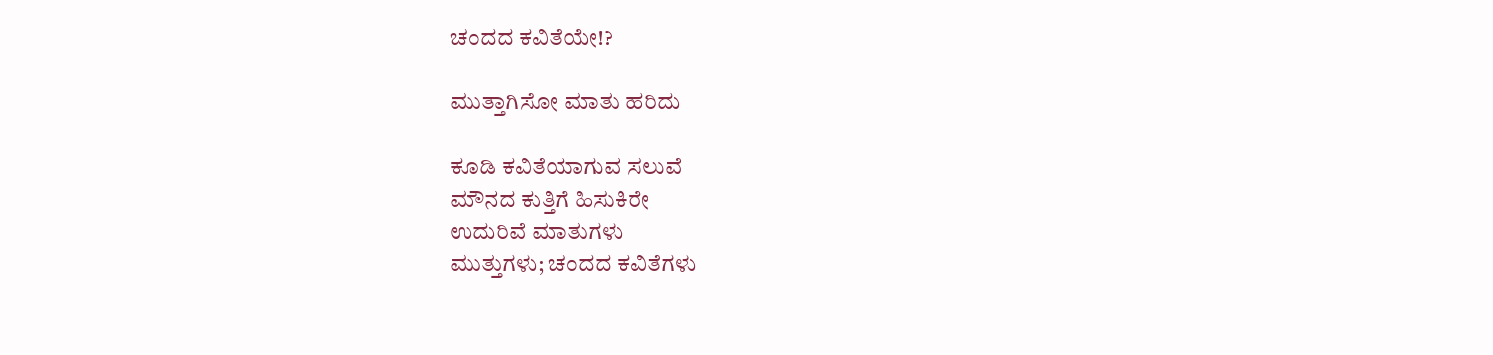ಚಂದದ ಕವಿತೆಯೇ!?

ಮುತ್ತಾಗಿಸೋ ಮಾತು ಹರಿದು

ಕೂಡಿ ಕವಿತೆಯಾಗುವ ಸಲುವೆ
ಮೌನದ ಕುತ್ತಿಗೆ ಹಿಸುಕಿರೇ
ಉದುರಿವೆ ಮಾತುಗಳು
ಮುತ್ತುಗಳು; ಚಂದದ ಕವಿತೆಗಳು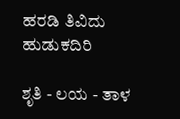ಹರಡಿ ತಿವಿದು ಹುಡುಕದಿರಿ

ಶೃತಿ - ಲಯ - ತಾಳ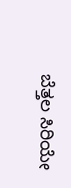ಬೆತ್ತಲ ಸಿರಿಯೇ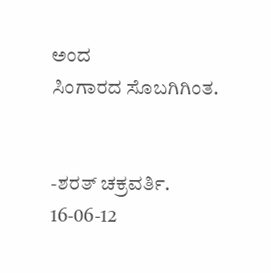ಅಂದ
ಸಿಂಗಾರದ ಸೊಬಗಿಗಿಂತ.


-ಶರತ್ ಚಕ್ರವರ್ತಿ.
16-06-12